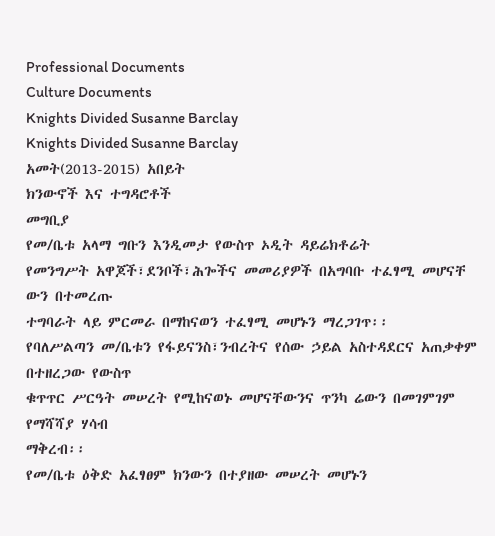Professional Documents
Culture Documents
Knights Divided Susanne Barclay
Knights Divided Susanne Barclay
አመት(2013-2015) አበይት
ክንውኖች እና ተግዳሮቶች
መግቢያ
የመ/ቤቱ አላማ ግቡን እንዲመታ የውስጥ ኦዲት ዳይሬክቶሬት
የመንግሥት አዋጆች፣ደንቦች፣ሕጐችና መመሪያዎች በአግባቡ ተፈፃሚ መሆናቸ ውን በተመረጡ
ተግባራት ላይ ምርመራ በማከናወን ተፈፃሚ መሆኑን ማረጋገጥ፡፡
የባለሥልጣን መ/ቤቱን የፋይናንስ፣ንብረትና የሰው ኃይል አስተዳደርና አጠቃቀም በተዘረጋው የውስጥ
ቁጥጥር ሥርዓት መሠረት የሚከናወኑ መሆናቸውንና ጥንካ ሬውን በመገምገም የማሻሻያ ሃሳብ
ማቅረብ፡፡
የመ/ቤቱ ዕቅድ አፈፃፀም ክንውን በተያዘው መሠረት መሆኑን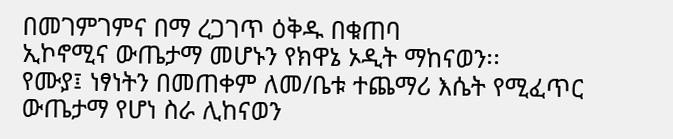በመገምገምና በማ ረጋገጥ ዕቅዱ በቁጠባ
ኢኮኖሚና ውጤታማ መሆኑን የክዋኔ ኦዲት ማከናወን፡፡
የሙያ፤ ነፃነትን በመጠቀም ለመ/ቤቱ ተጨማሪ እሴት የሚፈጥር ውጤታማ የሆነ ስራ ሊከናወን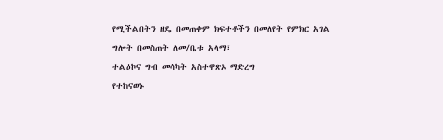የሚችልበትን ዘዴ በመጠቀም ክፍተቶችን በመለየት የምክር አገል ግሎት በመስጠት ለመ/ቤቱ አላማ፣
ተልዕኮና ግብ መሳካት አስተዋጽኦ ማድረግ
የተከናወኑ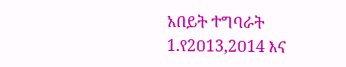አበይት ተግባራት
1.የ2ዐ13,2ዐ14 እና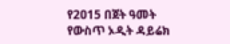የ2ዐ15 በጀት ዓመት የውስጥ ኦዲት ዳይሬክ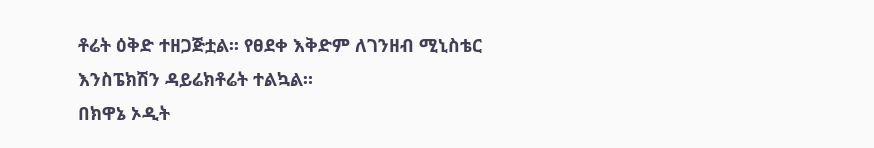ቶሬት ዕቅድ ተዘጋጅቷል፡፡ የፀደቀ እቅድም ለገንዘብ ሚኒስቴር
እንስፔክሽን ዳይሬክቶሬት ተልኳል።
በክዋኔ ኦዲት